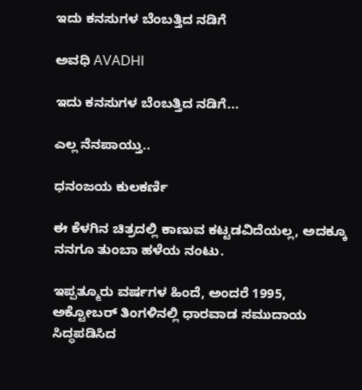ಇದು ಕನಸುಗಳ ಬೆಂಬತ್ತಿದ ನಡಿಗೆ‍

ಅವಧಿ AVADHI

ಇದು ಕನಸುಗಳ ಬೆಂಬತ್ತಿದ ನಡಿಗೆ...

ಎಲ್ಲ ನೆನಪಾಯ್ತು..

ಧನಂಜಯ ಕುಲಕರ್ಣಿ

ಈ ಕೆಳಗಿನ ಚಿತ್ರದಲ್ಲಿ ಕಾಣುವ ಕಟ್ಟಡವಿದೆಯಲ್ಲ, ಅದಕ್ಕೂ ನನಗೂ ತುಂಬಾ ಹಳೆಯ ನಂಟು.

ಇಪ್ಪತ್ಮೂರು ವರ್ಷಗಳ ಹಿಂದೆ, ಅಂದರೆ 1995, ಅಕ್ಟೋಬರ್ ತಿಂಗಳಿನಲ್ಲಿ ಧಾರವಾಡ ಸಮುದಾಯ ಸಿದ್ಧಪಡಿಸಿದ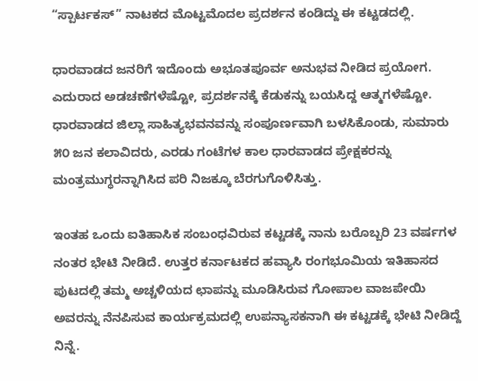“ಸ್ಪಾರ್ಟಕಸ್” ನಾಟಕದ ಮೊಟ್ಟಮೊದಲ ಪ್ರದರ್ಶನ ಕಂಡಿದ್ದು ಈ ಕಟ್ಟಡದಲ್ಲಿ.

ಧಾರವಾಡದ ಜನರಿಗೆ ಇದೊಂದು ಅಭೂತಪೂರ್ವ ಅನುಭವ ನೀಡಿದ ಪ್ರಯೋಗ. ಎದುರಾದ ಅಡಚಣೆಗಳೆಷ್ಟೋ, ಪ್ರದರ್ಶನಕ್ಕೆ ಕೆಡುಕನ್ನು ಬಯಸಿದ್ದ ಆತ್ಮಗಳೆಷ್ಟೋ. ಧಾರವಾಡದ ಜಿಲ್ಲಾ ಸಾಹಿತ್ಯಭವನವನ್ನು ಸಂಪೂರ್ಣವಾಗಿ ಬಳಸಿಕೊಂಡು, ಸುಮಾರು ೫೦ ಜನ ಕಲಾವಿದರು, ಎರಡು ಗಂಟೆಗಳ ಕಾಲ ಧಾರವಾಡದ ಪ್ರೇಕ್ಷಕರನ್ನು ಮಂತ್ರಮುಗ್ಧರನ್ನಾಗಿಸಿದ ಪರಿ ನಿಜಕ್ಕೂ ಬೆರಗುಗೊಳಿಸಿತ್ತು.

ಇಂತಹ ಒಂದು ಐತಿಹಾಸಿಕ ಸಂಬಂಧವಿರುವ ಕಟ್ಟಡಕ್ಕೆ ನಾನು ಬರೊಬ್ಬರಿ 23 ವರ್ಷಗಳ ನಂತರ ಭೇಟಿ ನೀಡಿದೆ. ಉತ್ತರ ಕರ್ನಾಟಕದ ಹವ್ಯಾಸಿ ರಂಗಭೂಮಿಯ ಇತಿಹಾಸದ ಪುಟದಲ್ಲಿ ತಮ್ಮ ಅಚ್ಚಳಿಯದ ಛಾಪನ್ನು ಮೂಡಿಸಿರುವ ಗೋಪಾಲ ವಾಜಪೇಯಿ ಅವರನ್ನು ನೆನಪಿಸುವ ಕಾರ್ಯಕ್ರಮದಲ್ಲಿ ಉಪನ್ಯಾಸಕನಾಗಿ ಈ ಕಟ್ಟಡಕ್ಕೆ ಭೇಟಿ ನೀಡಿದ್ದೆ ನಿನ್ನೆ.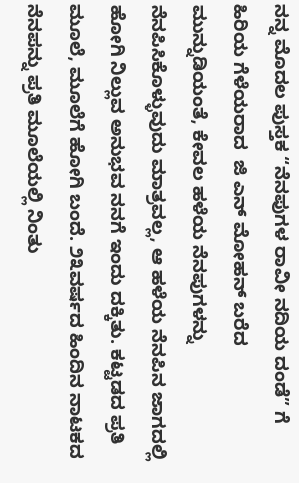ನನ್ನ ಮೊದಲ ಪುಸ್ತಕ “ನೆನಪುಗಳ ರಾವೀ ನದಿಯ ದಂಡೆ” ಗೆ ಹಿರಿಯ ಗೆಳೆಯರಾದ  ಜಿ ಎನ್ ಮೋಹನ್ ಬರೆದ ಮುನ್ನುಡಿಯಂತೆ, ಕೇವಲ ಹಳೆಯ ನೆನಪುಗಳನ್ನು ನೆನಪಿಸಿಕೊಳ್ಳುವುದು ಮಾತ್ರವಲ್ಲ, ಆ ಹಳೆಯ ನೆನಪಿನ ಜಾಗದಲ್ಲಿ ಹೋಗಿ ನಿಲ್ಲುವ ಅನುಭವ ನನಗೆ ಇಂದು ದಕ್ಕಿತು. ಕಟ್ಟಡದ ಪ್ರತಿ ಮೂಲೆ, ಮೂಲೆಗೆ ಹೋಗಿ ಬಂದೆ. ೨೩ವರ್ಷದ ಹಿಂದಿನ ನಾಟಕದ ನೆನಪನ್ನು ಪ್ರತಿ ಮೂಲೆಯಲ್ಲಿ ನಿಂತು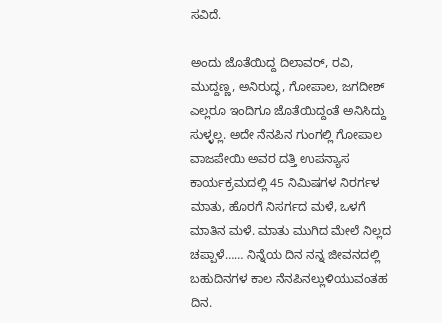ಸವಿದೆ.

ಅಂದು ಜೊತೆಯಿದ್ದ ದಿಲಾವರ್, ರವಿ, ಮುದ್ದಣ್ಣ, ಅನಿರುದ್ಧ, ಗೋಪಾಲ, ಜಗದೀಶ್ ಎಲ್ಲರೂ ಇಂದಿಗೂ ಜೊತೆಯಿದ್ದಂತೆ ಅನಿಸಿದ್ದು ಸುಳ್ಳಲ್ಲ. ಅದೇ ನೆನಪಿನ ಗುಂಗಲ್ಲಿ ಗೋಪಾಲ ವಾಜಪೇಯಿ ಅವರ ದತ್ತಿ ಉಪನ್ಯಾಸ ಕಾರ್ಯಕ್ರಮದಲ್ಲಿ 45 ನಿಮಿಷಗಳ ನಿರರ್ಗಳ ಮಾತು, ಹೊರಗೆ ನಿಸರ್ಗದ ಮಳೆ, ಒಳಗೆ ಮಾತಿನ ಮಳೆ. ಮಾತು ಮುಗಿದ ಮೇಲೆ ನಿಲ್ಲದ ಚಪ್ಪಾಳೆ…… ನಿನ್ನೆಯ ದಿನ ನನ್ನ ಜೀವನದಲ್ಲಿ ಬಹುದಿನಗಳ ಕಾಲ ನೆನಪಿನಲ್ಲುಳಿಯುವಂತಹ ದಿನ.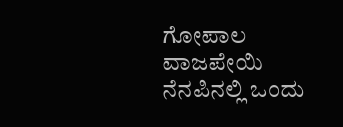ಗೋಪಾಲ ವಾಜಪೇಯಿ ನೆನಪಿನಲ್ಲಿ ಒಂದು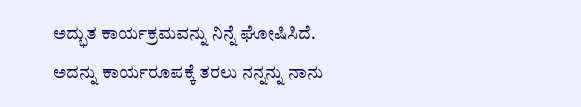ಅದ್ಭುತ ಕಾರ್ಯಕ್ರಮವನ್ನು ನಿನ್ನೆ ಘೋಷಿಸಿದೆ. ಅದನ್ನು ಕಾರ್ಯರೂಪಕ್ಕೆ ತರಲು ನನ್ನನ್ನು ನಾನು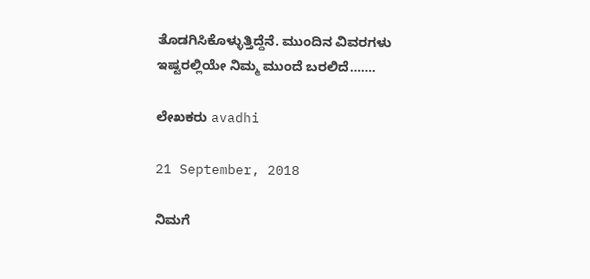ತೊಡಗಿಸಿಕೊಳ್ಳುತ್ತಿದ್ದೆನೆ. ಮುಂದಿನ ವಿವರಗಳು ಇಷ್ಟರಲ್ಲಿಯೇ ನಿಮ್ಮ ಮುಂದೆ ಬರಲಿದೆ…….

ಲೇಖಕರು avadhi

21 September, 2018

ನಿಮಗೆ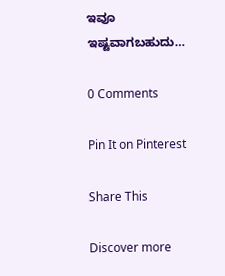ಇವೂ ಇಷ್ಟವಾಗಬಹುದು…

0 Comments

Pin It on Pinterest

Share This

Discover more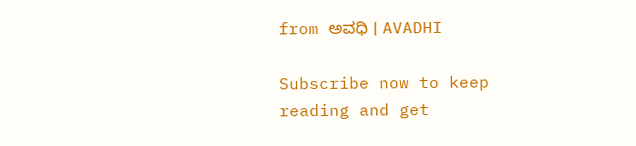from ಅವಧಿ । AVADHI

Subscribe now to keep reading and get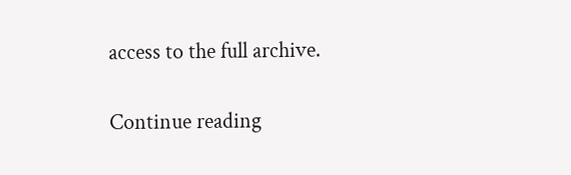access to the full archive.

Continue reading